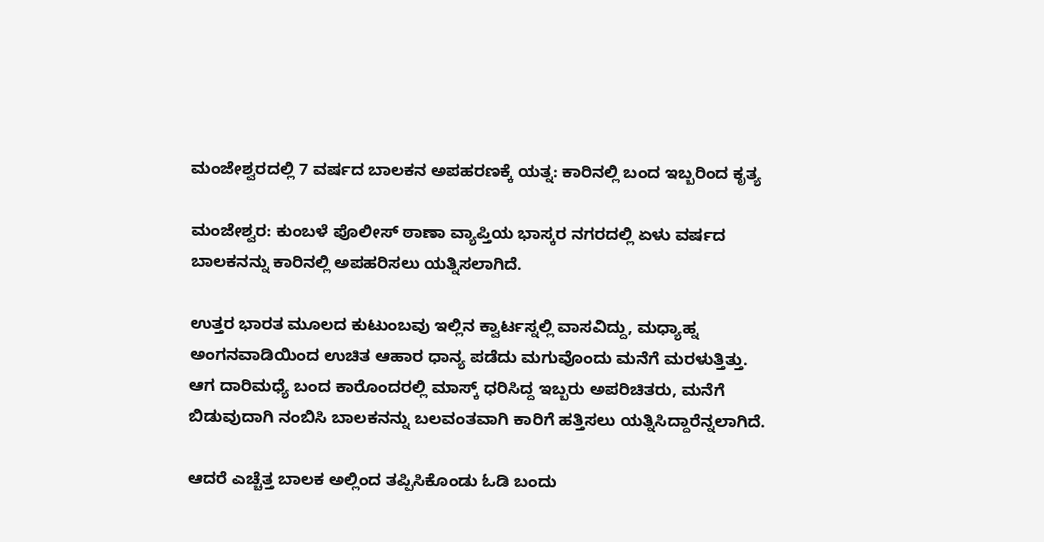ಮಂಜೇಶ್ವರದಲ್ಲಿ 7 ವರ್ಷದ ಬಾಲಕನ ಅಪಹರಣಕ್ಕೆ ಯತ್ನ: ಕಾರಿನಲ್ಲಿ ಬಂದ ಇಬ್ಬರಿಂದ ಕೃತ್ಯ

ಮಂಜೇಶ್ವರ: ಕುಂಬಳೆ ಪೊಲೀಸ್ ಠಾಣಾ ವ್ಯಾಪ್ತಿಯ ಭಾಸ್ಕರ ನಗರದಲ್ಲಿ ಏಳು ವರ್ಷದ ಬಾಲಕನನ್ನು ಕಾರಿನಲ್ಲಿ ಅಪಹರಿಸಲು ಯತ್ನಿಸಲಾಗಿದೆ.

ಉತ್ತರ ಭಾರತ ಮೂಲದ ಕುಟುಂಬವು ಇಲ್ಲಿನ ಕ್ವಾರ್ಟಸ್ನಲ್ಲಿ ವಾಸವಿದ್ದು, ಮಧ್ಯಾಹ್ನ ಅಂಗನವಾಡಿಯಿಂದ ಉಚಿತ ಆಹಾರ ಧಾನ್ಯ ಪಡೆದು ಮಗುವೊಂದು ಮನೆಗೆ ಮರಳುತ್ತಿತ್ತು.
ಆಗ ದಾರಿಮಧ್ಯೆ ಬಂದ ಕಾರೊಂದರಲ್ಲಿ ಮಾಸ್ಕ್ ಧರಿಸಿದ್ದ ಇಬ್ಬರು ಅಪರಿಚಿತರು, ಮನೆಗೆ ಬಿಡುವುದಾಗಿ ನಂಬಿಸಿ ಬಾಲಕನನ್ನು ಬಲವಂತವಾಗಿ ಕಾರಿಗೆ ಹತ್ತಿಸಲು ಯತ್ನಿಸಿದ್ದಾರೆನ್ನಲಾಗಿದೆ.

ಆದರೆ ಎಚ್ಚೆತ್ತ ಬಾಲಕ ಅಲ್ಲಿಂದ ತಪ್ಪಿಸಿಕೊಂಡು ಓಡಿ ಬಂದು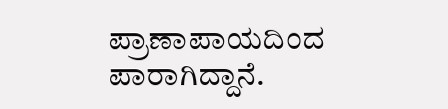ಪ್ರಾಣಾಪಾಯದಿಂದ ಪಾರಾಗಿದ್ದಾನೆ.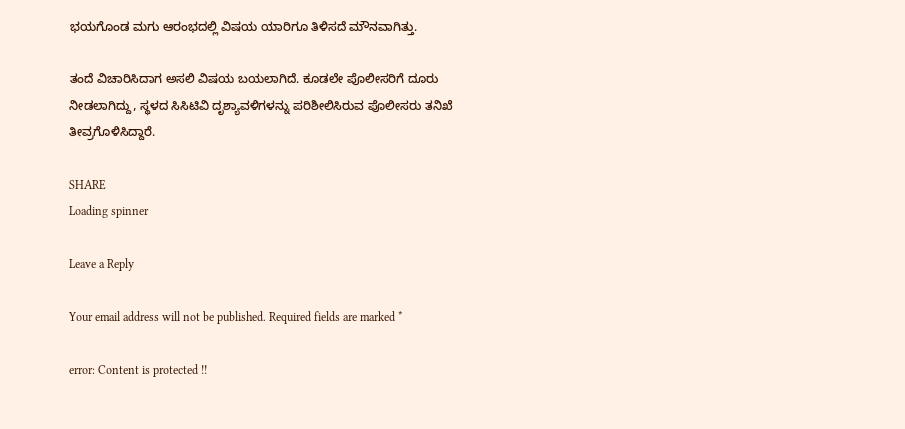ಭಯಗೊಂಡ ಮಗು ಆರಂಭದಲ್ಲಿ ವಿಷಯ ಯಾರಿಗೂ ತಿಳಿಸದೆ ಮೌನವಾಗಿತ್ತು.

ತಂದೆ ವಿಚಾರಿಸಿದಾಗ ಅಸಲಿ ವಿಷಯ ಬಯಲಾಗಿದೆ. ಕೂಡಲೇ ಪೊಲೀಸರಿಗೆ ದೂರು ನೀಡಲಾಗಿದ್ದು, ಸ್ಥಳದ ಸಿಸಿಟಿವಿ ದೃಶ್ಯಾವಳಿಗಳನ್ನು ಪರಿಶೀಲಿಸಿರುವ ಪೊಲೀಸರು ತನಿಖೆ ತೀವ್ರಗೊಳಿಸಿದ್ದಾರೆ.

SHARE
Loading spinner

Leave a Reply

Your email address will not be published. Required fields are marked *

error: Content is protected !!